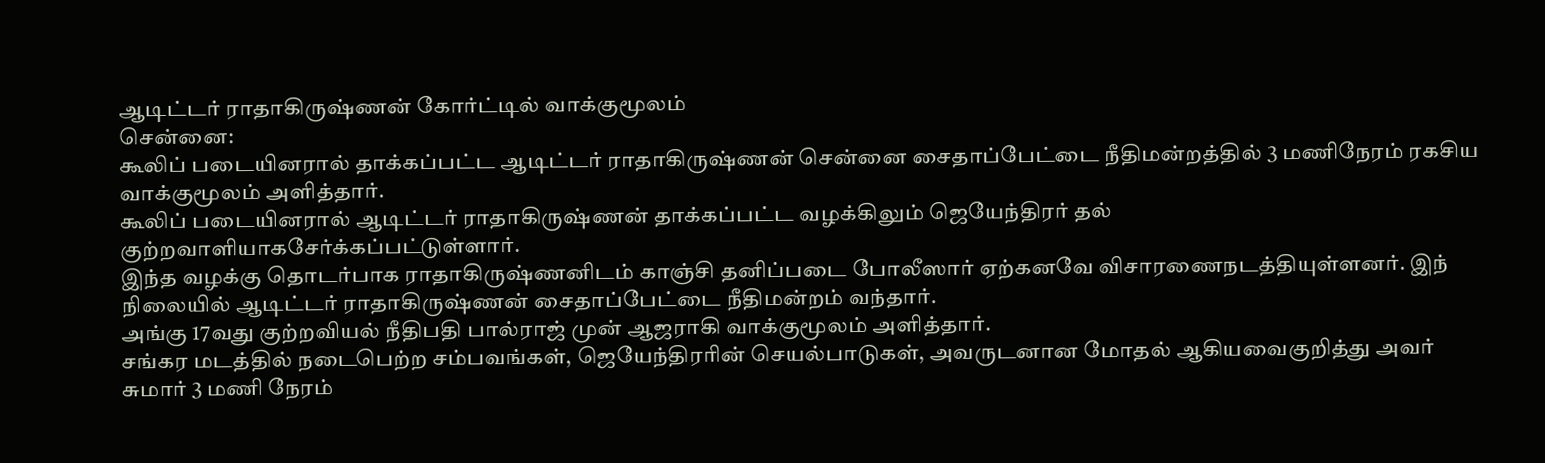ஆடிட்டர் ராதாகிருஷ்ணன் கோர்ட்டில் வாக்குமூலம்
சென்னை:
கூலிப் படையினரால் தாக்கப்பட்ட ஆடிட்டர் ராதாகிருஷ்ணன் சென்னை சைதாப்பேட்டை நீதிமன்றத்தில் 3 மணிநேரம் ரகசிய வாக்குமூலம் அளித்தார்.
கூலிப் படையினரால் ஆடிட்டர் ராதாகிருஷ்ணன் தாக்கப்பட்ட வழக்கிலும் ஜெயேந்திரர் தல் குற்றவாளியாகசேர்க்கப்பட்டுள்ளார்.
இந்த வழக்கு தொடர்பாக ராதாகிருஷ்ணனிடம் காஞ்சி தனிப்படை போலீஸார் ஏற்கனவே விசாரணைநடத்தியுள்ளனர். இந் நிலையில் ஆடிட்டர் ராதாகிருஷ்ணன் சைதாப்பேட்டை நீதிமன்றம் வந்தார்.
அங்கு 17வது குற்றவியல் நீதிபதி பால்ராஜ் முன் ஆஜராகி வாக்குமூலம் அளித்தார்.
சங்கர மடத்தில் நடைபெற்ற சம்பவங்கள், ஜெயேந்திரரின் செயல்பாடுகள், அவருடனான மோதல் ஆகியவைகுறித்து அவர் சுமார் 3 மணி நேரம்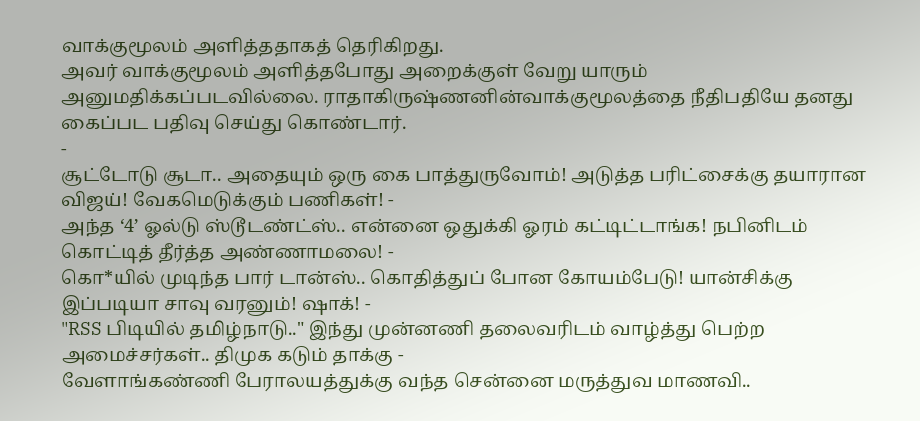வாக்குமூலம் அளித்ததாகத் தெரிகிறது.
அவர் வாக்குமூலம் அளித்தபோது அறைக்குள் வேறு யாரும் அனுமதிக்கப்படவில்லை. ராதாகிருஷ்ணனின்வாக்குமூலத்தை நீதிபதியே தனது கைப்பட பதிவு செய்து கொண்டார்.
-
சூட்டோடு சூடா.. அதையும் ஒரு கை பாத்துருவோம்! அடுத்த பரிட்சைக்கு தயாரான விஜய்! வேகமெடுக்கும் பணிகள்! -
அந்த ‘4’ ஓல்டு ஸ்டூடண்ட்ஸ்.. என்னை ஒதுக்கி ஓரம் கட்டிட்டாங்க! நபினிடம் கொட்டித் தீர்த்த அண்ணாமலை! -
கொ*யில் முடிந்த பார் டான்ஸ்.. கொதித்துப் போன கோயம்பேடு! யான்சிக்கு இப்படியா சாவு வரனும்! ஷாக்! -
"RSS பிடியில் தமிழ்நாடு.." இந்து முன்னணி தலைவரிடம் வாழ்த்து பெற்ற அமைச்சர்கள்.. திமுக கடும் தாக்கு -
வேளாங்கண்ணி பேராலயத்துக்கு வந்த சென்னை மருத்துவ மாணவி..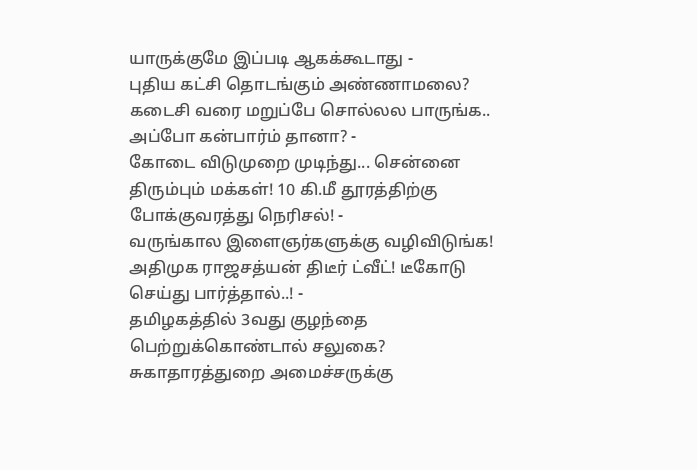யாருக்குமே இப்படி ஆகக்கூடாது -
புதிய கட்சி தொடங்கும் அண்ணாமலை? கடைசி வரை மறுப்பே சொல்லல பாருங்க.. அப்போ கன்பார்ம் தானா? -
கோடை விடுமுறை முடிந்து... சென்னை திரும்பும் மக்கள்! 10 கி.மீ தூரத்திற்கு போக்குவரத்து நெரிசல்! -
வருங்கால இளைஞர்களுக்கு வழிவிடுங்க! அதிமுக ராஜசத்யன் திடீர் ட்வீட்! டீகோடு செய்து பார்த்தால்..! -
தமிழகத்தில் 3வது குழந்தை பெற்றுக்கொண்டால் சலுகை? சுகாதாரத்துறை அமைச்சருக்கு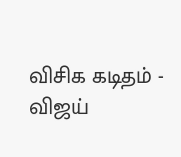விசிக கடிதம் -
விஜய்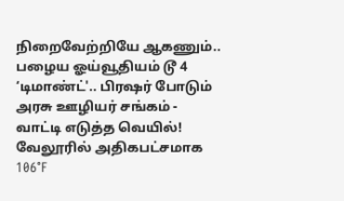நிறைவேற்றியே ஆகணும்.. பழைய ஓய்வூதியம் டூ 4 ‘டிமாண்ட்'.. பிரஷர் போடும் அரசு ஊழியர் சங்கம் -
வாட்டி எடுத்த வெயில்! வேலூரில் அதிகபட்சமாக 106°F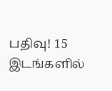பதிவு! 15 இடங்களில்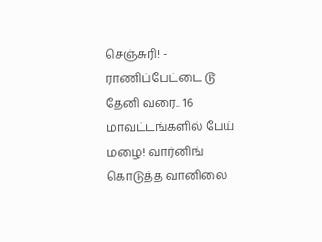செஞ்சுரி! -
ராணிப்பேட்டை டூ தேனி வரை.. 16 மாவட்டங்களில் பேய் மழை! வார்னிங் கொடுத்த வானிலை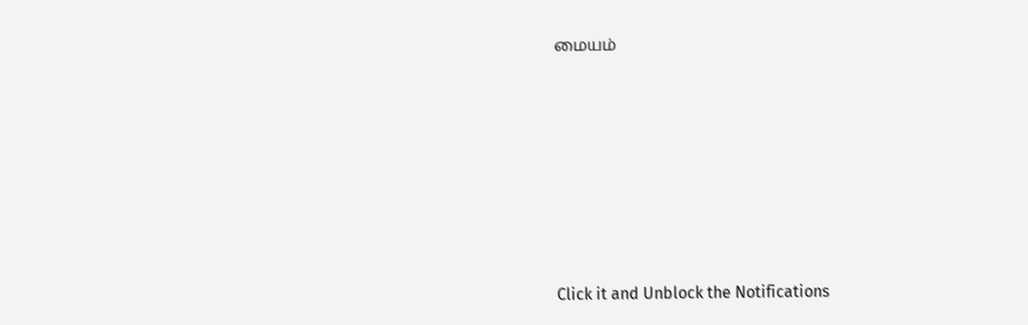மையம்












Click it and Unblock the Notifications